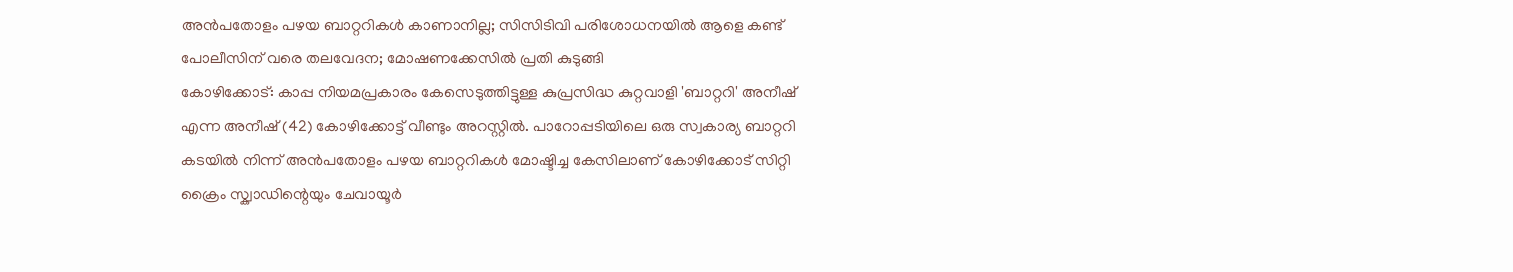അൻപതോളം പഴയ ബാറ്ററികൾ കാണാനില്ല; സിസിടിവി പരിശോധനയിൽ ആളെ കണ്ട് പോലീസിന് വരെ തലവേദന; മോഷണക്കേസിൽ പ്രതി കുടുങ്ങി
കോഴിക്കോട്: കാപ്പ നിയമപ്രകാരം കേസെടുത്തിട്ടുള്ള കുപ്രസിദ്ധ കുറ്റവാളി 'ബാറ്ററി' അനീഷ് എന്ന അനീഷ് (42) കോഴിക്കോട്ട് വീണ്ടും അറസ്റ്റിൽ. പാറോപ്പടിയിലെ ഒരു സ്വകാര്യ ബാറ്ററി കടയിൽ നിന്ന് അൻപതോളം പഴയ ബാറ്ററികൾ മോഷ്ടിച്ച കേസിലാണ് കോഴിക്കോട് സിറ്റി ക്രൈം സ്ക്വാഡിന്റെയും ചേവായൂർ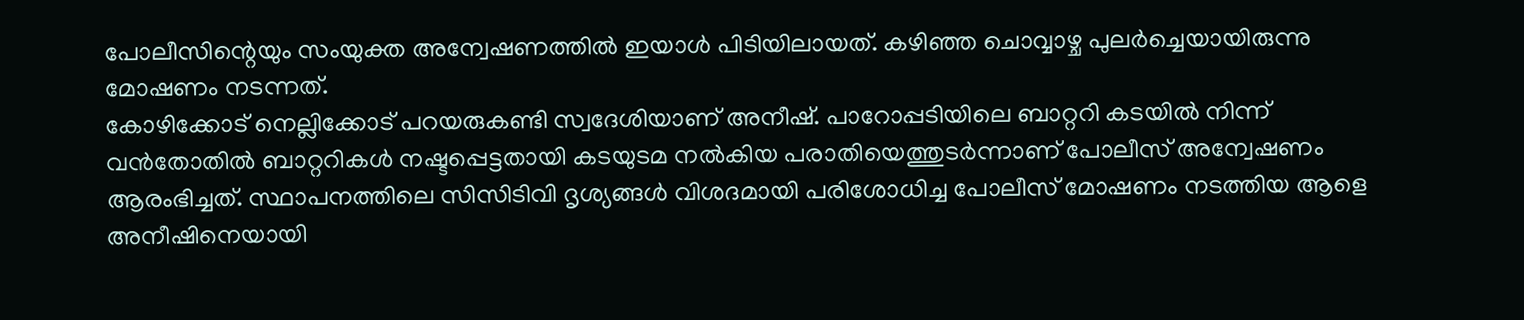പോലീസിന്റെയും സംയുക്ത അന്വേഷണത്തിൽ ഇയാൾ പിടിയിലായത്. കഴിഞ്ഞ ചൊവ്വാഴ്ച പുലർച്ചെയായിരുന്നു മോഷണം നടന്നത്.
കോഴിക്കോട് നെല്ലിക്കോട് പറയരുകണ്ടി സ്വദേശിയാണ് അനീഷ്. പാറോപ്പടിയിലെ ബാറ്ററി കടയിൽ നിന്ന് വൻതോതിൽ ബാറ്ററികൾ നഷ്ടപ്പെട്ടതായി കടയുടമ നൽകിയ പരാതിയെത്തുടർന്നാണ് പോലീസ് അന്വേഷണം ആരംഭിച്ചത്. സ്ഥാപനത്തിലെ സിസിടിവി ദൃശ്യങ്ങൾ വിശദമായി പരിശോധിച്ച പോലീസ് മോഷണം നടത്തിയ ആളെ അനീഷിനെയായി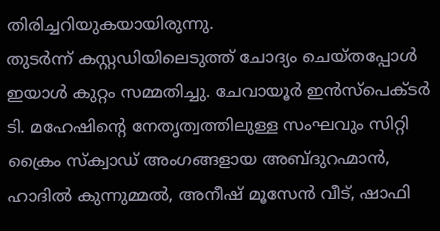തിരിച്ചറിയുകയായിരുന്നു.
തുടർന്ന് കസ്റ്റഡിയിലെടുത്ത് ചോദ്യം ചെയ്തപ്പോൾ ഇയാൾ കുറ്റം സമ്മതിച്ചു. ചേവായൂർ ഇൻസ്പെക്ടർ ടി. മഹേഷിന്റെ നേതൃത്വത്തിലുള്ള സംഘവും സിറ്റി ക്രൈം സ്ക്വാഡ് അംഗങ്ങളായ അബ്ദുറഹ്മാൻ, ഹാദിൽ കുന്നുമ്മൽ, അനീഷ് മൂസേൻ വീട്, ഷാഫി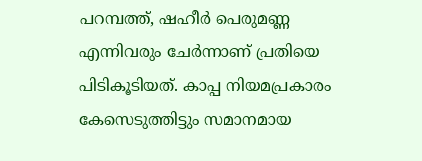പറമ്പത്ത്, ഷഹീർ പെരുമണ്ണ എന്നിവരും ചേർന്നാണ് പ്രതിയെ പിടികൂടിയത്. കാപ്പ നിയമപ്രകാരം കേസെടുത്തിട്ടും സമാനമായ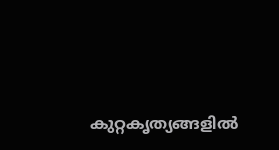കുറ്റകൃത്യങ്ങളിൽ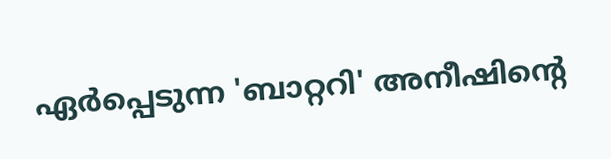ഏർപ്പെടുന്ന 'ബാറ്ററി' അനീഷിന്റെ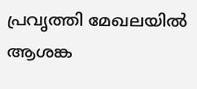പ്രവൃത്തി മേഖലയിൽ ആശങ്ക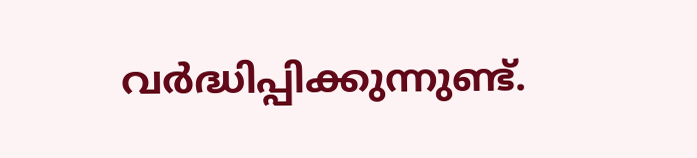വർദ്ധിപ്പിക്കുന്നുണ്ട്.